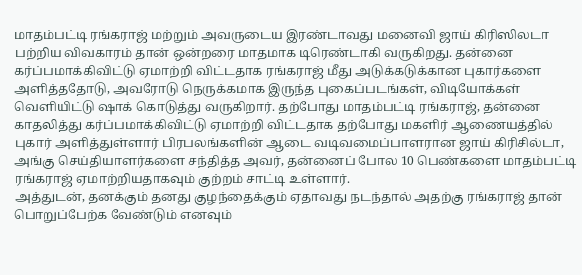மாதம்பட்டி ரங்கராஜ் மற்றும் அவருடைய இரண்டாவது மனைவி ஜாய் கிரிஸிலடா பற்றிய விவகாரம் தான் ஒன்றரை மாதமாக டிரெண்டாகி வருகிறது. தன்னை கர்ப்பமாக்கிவிட்டு ஏமாற்றி விட்டதாக ரங்கராஜ் மீது அடுக்கடுக்கான புகார்களை அளித்ததோடு, அவரோடு நெருக்கமாக இருந்த புகைப்படங்கள், விடியோக்கள் வெளியிட்டு ஷாக் கொடுத்து வருகிறார். தற்போது மாதம்பட்டி ரங்கராஜ், தன்னை காதலித்து கர்ப்பமாக்கிவிட்டு ஏமாற்றி விட்டதாக தற்போது மகளிர் ஆணையத்தில் புகார் அளித்துள்ளார் பிரபலங்களின் ஆடை வடிவமைப்பாளரான ஜாய் கிரிசில்டா, அங்கு செய்தியாளர்களை சந்தித்த அவர், தன்னைப் போல 10 பெண்களை மாதம்பட்டி ரங்கராஜ் ஏமாற்றியதாகவும் குற்றம் சாட்டி உள்ளார்.
அத்துடன், தனக்கும் தனது குழந்தைக்கும் ஏதாவது நடந்தால் அதற்கு ரங்கராஜ் தான் பொறுப்பேற்க வேண்டும் எனவும்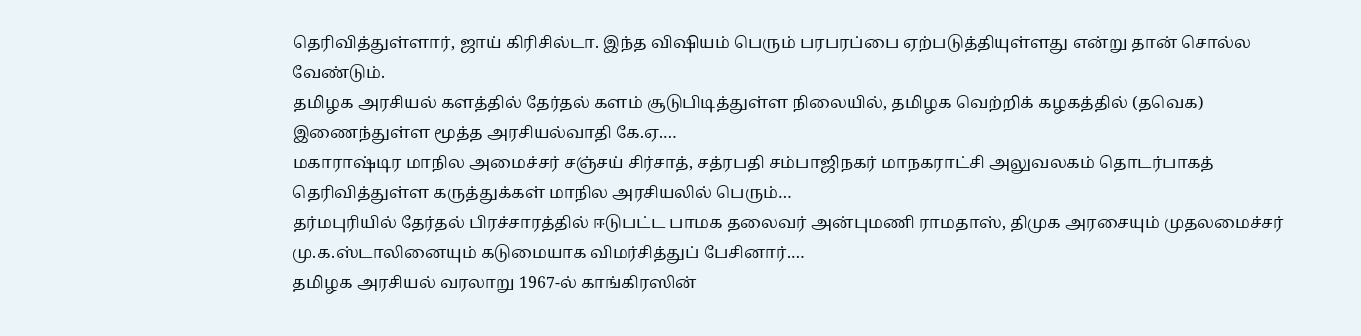தெரிவித்துள்ளார், ஜாய் கிரிசில்டா. இந்த விஷியம் பெரும் பரபரப்பை ஏற்படுத்தியுள்ளது என்று தான் சொல்ல வேண்டும்.
தமிழக அரசியல் களத்தில் தேர்தல் களம் சூடுபிடித்துள்ள நிலையில், தமிழக வெற்றிக் கழகத்தில் (தவெக) இணைந்துள்ள மூத்த அரசியல்வாதி கே.ஏ.…
மகாராஷ்டிர மாநில அமைச்சர் சஞ்சய் சிர்சாத், சத்ரபதி சம்பாஜிநகர் மாநகராட்சி அலுவலகம் தொடர்பாகத் தெரிவித்துள்ள கருத்துக்கள் மாநில அரசியலில் பெரும்…
தர்மபுரியில் தேர்தல் பிரச்சாரத்தில் ஈடுபட்ட பாமக தலைவர் அன்புமணி ராமதாஸ், திமுக அரசையும் முதலமைச்சர் மு.க.ஸ்டாலினையும் கடுமையாக விமர்சித்துப் பேசினார்.…
தமிழக அரசியல் வரலாறு 1967-ல் காங்கிரஸின்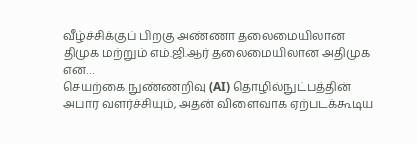வீழ்ச்சிக்குப் பிறகு அண்ணா தலைமையிலான திமுக மற்றும் எம்.ஜி.ஆர் தலைமையிலான அதிமுக என…
செயற்கை நுண்ணறிவு (AI) தொழில்நுட்பத்தின் அபார வளர்ச்சியும், அதன் விளைவாக ஏற்படக்கூடிய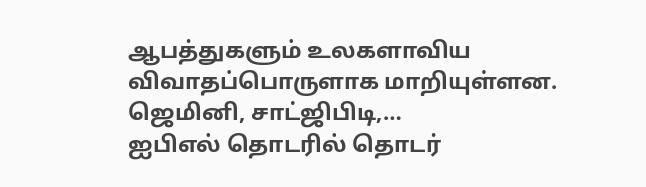ஆபத்துகளும் உலகளாவிய விவாதப்பொருளாக மாறியுள்ளன. ஜெமினி, சாட்ஜிபிடி,…
ஐபிஎல் தொடரில் தொடர்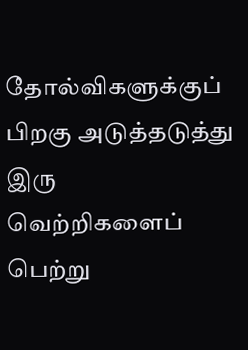தோல்விகளுக்குப் பிறகு அடுத்தடுத்து இரு வெற்றிகளைப் பெற்று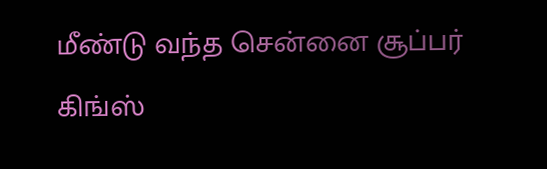மீண்டு வந்த சென்னை சூப்பர் கிங்ஸ்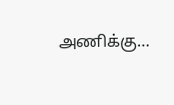அணிக்கு…